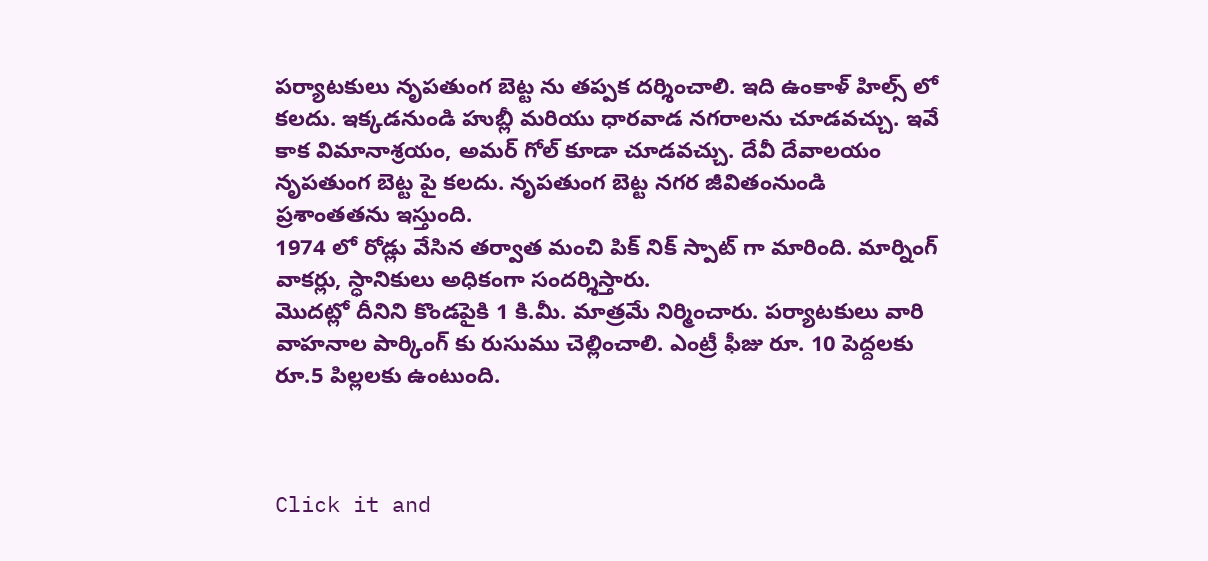పర్యాటకులు నృపతుంగ బెట్ట ను తప్పక దర్శించాలి. ఇది ఉంకాళ్ హిల్స్ లో కలదు. ఇక్కడనుండి హుబ్లీ మరియు ధారవాడ నగరాలను చూడవచ్చు. ఇవే కాక విమానాశ్రయం, అమర్ గోల్ కూడా చూడవచ్చు. దేవీ దేవాలయం నృపతుంగ బెట్ట పై కలదు. నృపతుంగ బెట్ట నగర జీవితంనుండి ప్రశాంతతను ఇస్తుంది.
1974 లో రోడ్లు వేసిన తర్వాత మంచి పిక్ నిక్ స్పాట్ గా మారింది. మార్నింగ్ వాకర్లు, స్ధానికులు అధికంగా సందర్శిస్తారు.
మొదట్లో దీనిని కొండపైకి 1 కి.మీ. మాత్రమే నిర్మించారు. పర్యాటకులు వారి వాహనాల పార్కింగ్ కు రుసుము చెల్లించాలి. ఎంట్రీ ఫీజు రూ. 10 పెద్దలకు రూ.5 పిల్లలకు ఉంటుంది.



Click it and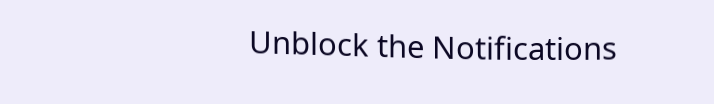Unblock the Notifications